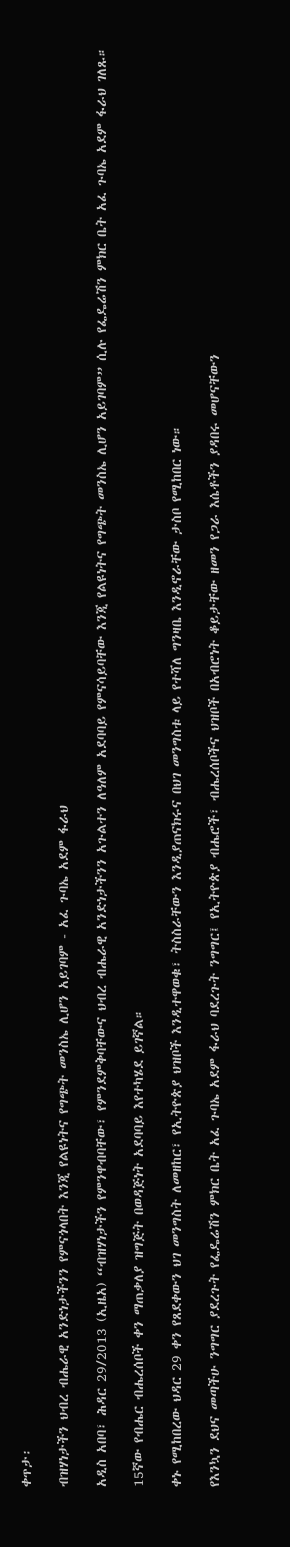ቀጥታ፡

ብዝሃነታችን ህብረ ብሔራዊ አንድነታችንን የምናጎላበት እንጂ የልዩነትና የግጭት መንስኤ ሊሆን አይገባም - አፈ ጉባኤ አደም ፋራህ

አዲስ አበባ፣ ሕዳር 29/2013 (ኢዜአ) “ብዝሃነታችን የምንዋብባቸው፣ የምንደምቅባቸውና ህብረ ብሔራዊ አንድነታችንን አጉልተን ለዓለም አደባባይ የምናሳይባቸው እንጂ የልዩነትና የግጭት መንስኤ ሊሆን አይገባም” ሲሉ የፌዴሬሽን ምክር ቤት አፈ ጉባኤ አደም ፋራህ ገለጹ።

15ኛው የብሔር ብሔረሰቦች ቀን ማጠቃለያ ዝግጅት በወዳጅነት አደባባይ እየተካሄደ ይገኛል።

ቀኑ የሚከበረው ህዳር 29 ቀን የጸደቀውን ህገ መንግስት ለመዘከር፣ የኢትዮጵያ ህዝቦች እንዲተዋወቁ፣ ትስስራቸውን እንዲያጠናክሩና በህገ መንግስቱ ላይ የተሻለ ግንዛቤ እንዲኖራቸው ታስቦ የሚከበር ነው።

የእንኳን ደህና መጣችሁ ንግግር ያደረጉት የፌዴሬሽን ምክር ቤት አፈ ጉባኤ አደም ፋራህ ባደረጉት ንግግር፤ የኢትዮጵያ ብሔሮች፣ ብሔረሰቦችና ህዝቦች በአብሮነት ቆይታቸው ዘመን የጋራ እሴቶችን ያዳበሩ መሆናቸውን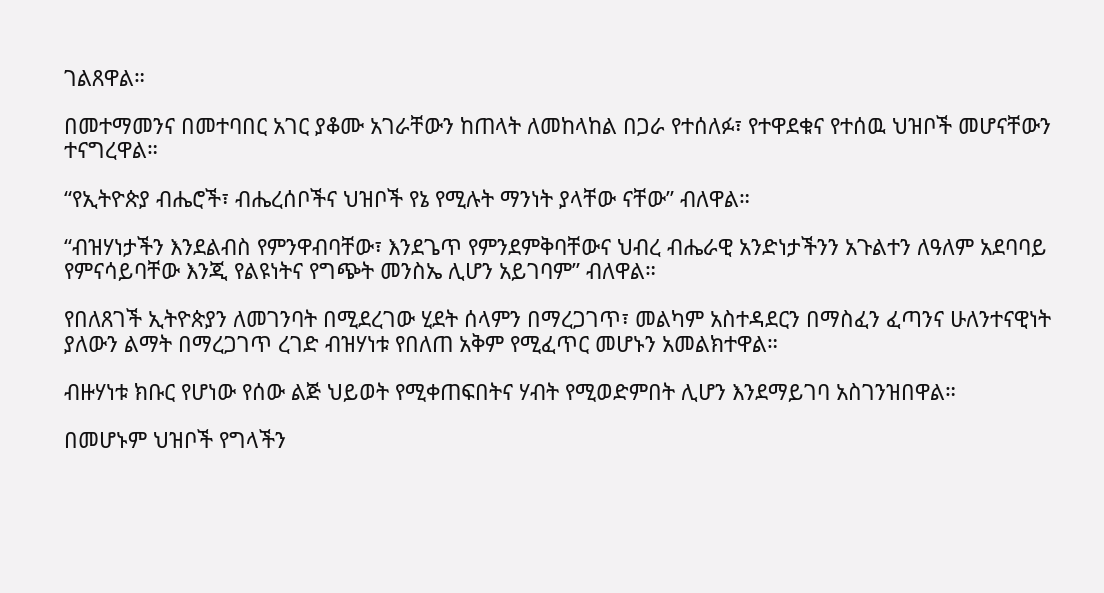ገልጸዋል።

በመተማመንና በመተባበር አገር ያቆሙ አገራቸውን ከጠላት ለመከላከል በጋራ የተሰለፉ፣ የተዋደቁና የተሰዉ ህዝቦች መሆናቸውን ተናግረዋል።

“የኢትዮጵያ ብሔሮች፣ ብሔረሰቦችና ህዝቦች የኔ የሚሉት ማንነት ያላቸው ናቸው” ብለዋል።

“ብዝሃነታችን እንደልብስ የምንዋብባቸው፣ እንደጌጥ የምንደምቅባቸውና ህብረ ብሔራዊ አንድነታችንን አጉልተን ለዓለም አደባባይ የምናሳይባቸው እንጂ የልዩነትና የግጭት መንስኤ ሊሆን አይገባም” ብለዋል።

የበለጸገች ኢትዮጵያን ለመገንባት በሚደረገው ሂደት ሰላምን በማረጋገጥ፣ መልካም አስተዳደርን በማስፈን ፈጣንና ሁለንተናዊነት ያለውን ልማት በማረጋገጥ ረገድ ብዝሃነቱ የበለጠ አቅም የሚፈጥር መሆኑን አመልክተዋል።

ብዙሃነቱ ክቡር የሆነው የሰው ልጅ ህይወት የሚቀጠፍበትና ሃብት የሚወድምበት ሊሆን እንደማይገባ አስገንዝበዋል።

በመሆኑም ህዝቦች የግላችን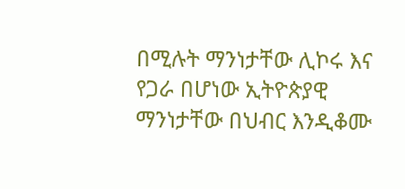በሚሉት ማንነታቸው ሊኮሩ እና የጋራ በሆነው ኢትዮጵያዊ ማንነታቸው በህብር እንዲቆሙ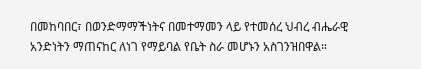በመከባበር፣ በወንድማማችነትና በመተማመን ላይ የተመሰረ ህብረ ብሔራዊ አንድነትን ማጠናከር ለነገ የማይባል የቤት ስራ መሆኑን አስገንዝበዋል።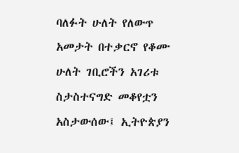ባለፉት ሁለት የለውጥ አመታት በተቃርኖ የቆሙ ሁለት ገቢሮችን አገሪቱ ስታስተናግድ መቆየቷን አስታውሰው፤ ኢትዮጵያን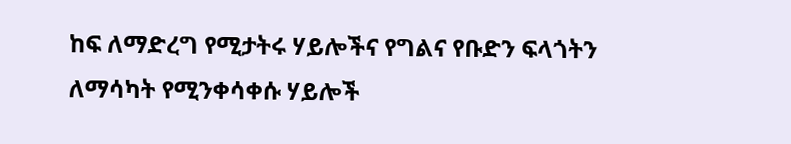ከፍ ለማድረግ የሚታትሩ ሃይሎችና የግልና የቡድን ፍላጎትን ለማሳካት የሚንቀሳቀሱ ሃይሎች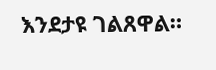እንደታዩ ገልጸዋል።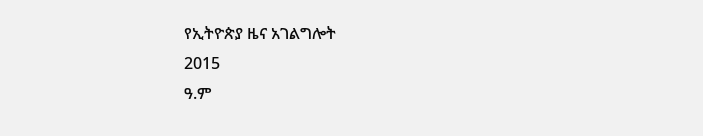የኢትዮጵያ ዜና አገልግሎት
2015
ዓ.ም